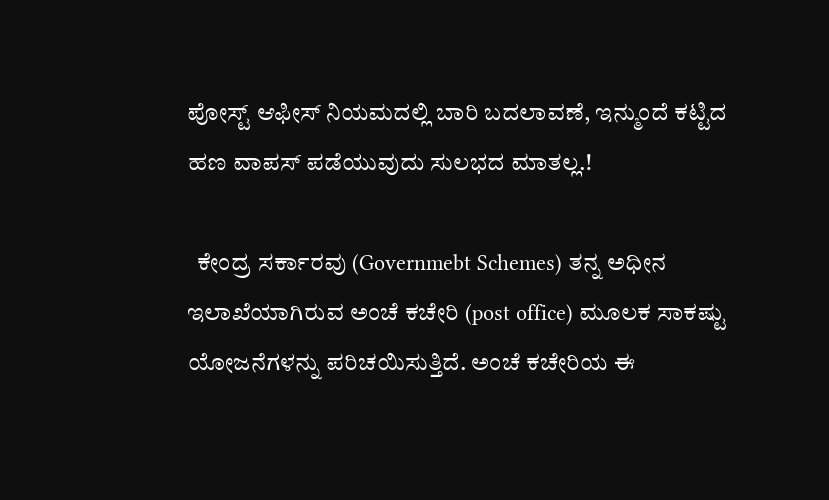ಪೋಸ್ಟ್ ಆಫೀಸ್ ನಿಯಮದಲ್ಲಿ ಬಾರಿ ಬದಲಾವಣೆ, ಇನ್ಮುಂದೆ ಕಟ್ಟಿದ ಹಣ ವಾಪಸ್ ಪಡೆಯುವುದು ಸುಲಭದ ಮಾತಲ್ಲ.!

  ಕೇಂದ್ರ ಸರ್ಕಾರವು (Governmebt Schemes) ತನ್ನ ಅಧೀನ ಇಲಾಖೆಯಾಗಿರುವ ಅಂಚೆ ಕಚೇರಿ (post office) ಮೂಲಕ ಸಾಕಷ್ಟು ಯೋಜನೆಗಳನ್ನು ಪರಿಚಯಿಸುತ್ತಿದೆ. ಅಂಚೆ ಕಚೇರಿಯ ಈ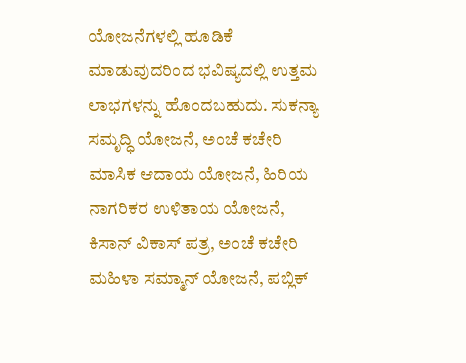ಯೋಜನೆಗಳಲ್ಲಿ ಹೂಡಿಕೆ ಮಾಡುವುದರಿಂದ ಭವಿಷ್ಯದಲ್ಲಿ ಉತ್ತಮ ಲಾಭಗಳನ್ನು ಹೊಂದಬಹುದು. ಸುಕನ್ಯಾ ಸಮೃದ್ಧಿ ಯೋಜನೆ, ಅಂಚೆ ಕಚೇರಿ ಮಾಸಿಕ ಆದಾಯ ಯೋಜನೆ, ಹಿರಿಯ ನಾಗರಿಕರ ಉಳಿತಾಯ ಯೋಜನೆ, ಕಿಸಾನ್ ವಿಕಾಸ್ ಪತ್ರ, ಅಂಚೆ ಕಚೇರಿ ಮಹಿಳಾ ಸಮ್ಮಾನ್ ಯೋಜನೆ, ಪಬ್ಲಿಕ್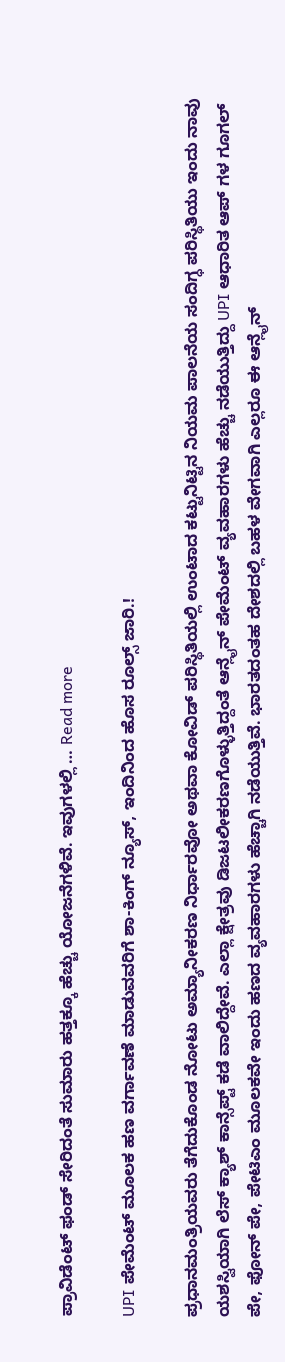ಪ್ರಾವಿಡೆಂಟ್ ಫಂಡ್ ಸೇರಿದಂತೆ ಸುಮಾರು ಹತ್ತಕ್ಕೂ ಹೆಚ್ಚು ಯೋಜನೆಗಳಿವೆ. ಇವುಗಳಲ್ಲಿ … Read more

UPI ಪೇಮೆಂಟ್ ಮೂಲಕ ಹಣ ವರ್ಗಾವಣೆ ಮಾಡುವವರಿಗೆ ಶಾ-ಕಿಂಗ್ ನ್ಯೂಸ್, ಇಂದಿನಿಂದ ಹೊಸ ರೂಲ್ಸ್ ಜಾರಿ.!

ಪ್ರಧಾನಮಂತ್ರಿಯವರು ತೆಗೆದುಕೊಂಡ ನೋಟು ಅಮ್ಯಾನೀಕರಣ ನಿರ್ಧಾರವೋ ಅಥವಾ ಕೋವಿಡ್ ಪರಿಸ್ಥಿತಿಯಲ್ಲಿ ಉಂಟಾದ ಕಟ್ಟುನಿಟ್ಟಿನ ನಿಯಮ ಪಾಲನೆಯ ಸಂದಿಗ್ಧ ಪರಿಸ್ಥಿತಿಯು ಇಂದು ನಾವು ಯಶಸ್ವಿಯಾಗಿ ಲೆಸ್ ಕ್ಯಾಶ್ ಕಾನ್ಸೆಪ್ಟ್ ಕಡೆ ವಾಲಿದ್ದೇವೆ. ಎಲ್ಲಾ ಕ್ಷೇತ್ರವು ಡಿಜಟಲೀಕರಣಗೊಳ್ಳುತ್ತಿದ್ದಂತೆ ಆನ್ಲೈನ್ ಪೇಮೆಂಟ್ ವ್ಯವಹಾರಗಳು ಹೆಚ್ಚು ನಡೆಯುತ್ತಿದ್ದು UPI ಆಧಾರಿತ ಆಪ್ ಗಳ ಗೂಗಲ್ ಪೇ, ಫೋನ್ ಪೇ, ಪೇಟಿಎಂ ಮೂಲಕವೇ ಇಂದು ಹಣದ ವ್ಯವಹಾರಗಳು ಹೆಚ್ಚಾಗಿ ನಡೆಯುತ್ತಿವೆ. ಭಾರತದಂತಹ ದೇಶದಲ್ಲಿ ಬಹಳ ವೇಗವಾಗಿ ಎಲ್ಲರೂ ಈ ಆನ್ಲೈನ್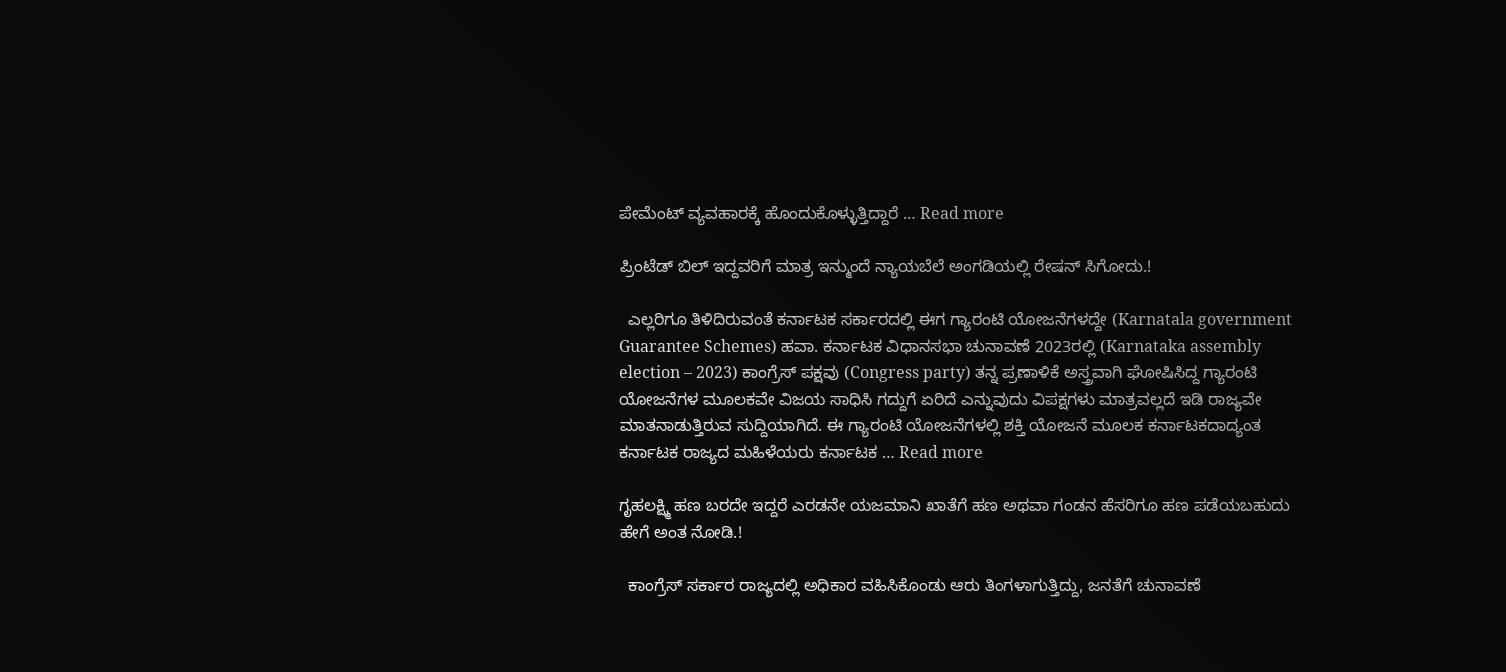ಪೇಮೆಂಟ್ ವ್ಯವಹಾರಕ್ಕೆ ಹೊಂದುಕೊಳ್ಳುತ್ತಿದ್ದಾರೆ … Read more

ಪ್ರಿಂಟೆಡ್ ಬಿಲ್ ಇದ್ದವರಿಗೆ ಮಾತ್ರ ಇನ್ಮುಂದೆ ನ್ಯಾಯಬೆಲೆ ಅಂಗಡಿಯಲ್ಲಿ ರೇಷನ್ ಸಿಗೋದು.!

  ಎಲ್ಲರಿಗೂ ತಿಳಿದಿರುವಂತೆ ಕರ್ನಾಟಕ ಸರ್ಕಾರದಲ್ಲಿ ಈಗ ಗ್ಯಾರಂಟಿ ಯೋಜನೆಗಳದ್ದೇ (Karnatala government Guarantee Schemes) ಹವಾ. ಕರ್ನಾಟಕ ವಿಧಾನಸಭಾ ಚುನಾವಣೆ 2023ರಲ್ಲಿ (Karnataka assembly election – 2023) ಕಾಂಗ್ರೆಸ್ ಪಕ್ಷವು (Congress party) ತನ್ನ ಪ್ರಣಾಳಿಕೆ ಅಸ್ತ್ರವಾಗಿ ಘೋಷಿಸಿದ್ದ ಗ್ಯಾರಂಟಿ ಯೋಜನೆಗಳ ಮೂಲಕವೇ ವಿಜಯ ಸಾಧಿಸಿ ಗದ್ದುಗೆ ಏರಿದೆ ಎನ್ನುವುದು ವಿಪಕ್ಷಗಳು ಮಾತ್ರವಲ್ಲದೆ ಇಡಿ ರಾಜ್ಯವೇ ಮಾತನಾಡುತ್ತಿರುವ ಸುದ್ದಿಯಾಗಿದೆ. ಈ ಗ್ಯಾರಂಟಿ ಯೋಜನೆಗಳಲ್ಲಿ ಶಕ್ತಿ ಯೋಜನೆ ಮೂಲಕ ಕರ್ನಾಟಕದಾದ್ಯಂತ ಕರ್ನಾಟಕ ರಾಜ್ಯದ ಮಹಿಳೆಯರು ಕರ್ನಾಟಕ … Read more

ಗೃಹಲಕ್ಷ್ಮಿ ಹಣ ಬರದೇ ಇದ್ದರೆ ಎರಡನೇ ಯಜಮಾನಿ ಖಾತೆಗೆ ಹಣ ಅಥವಾ ಗಂಡನ ಹೆಸರಿಗೂ ಹಣ ಪಡೆಯಬಹುದು ಹೇಗೆ ಅಂತ ನೋಡಿ.!

  ಕಾಂಗ್ರೆಸ್ ಸರ್ಕಾರ ರಾಜ್ಯದಲ್ಲಿ ಅಧಿಕಾರ ವಹಿಸಿಕೊಂಡು ಆರು ತಿಂಗಳಾಗುತ್ತಿದ್ದು, ಜನತೆಗೆ ಚುನಾವಣೆ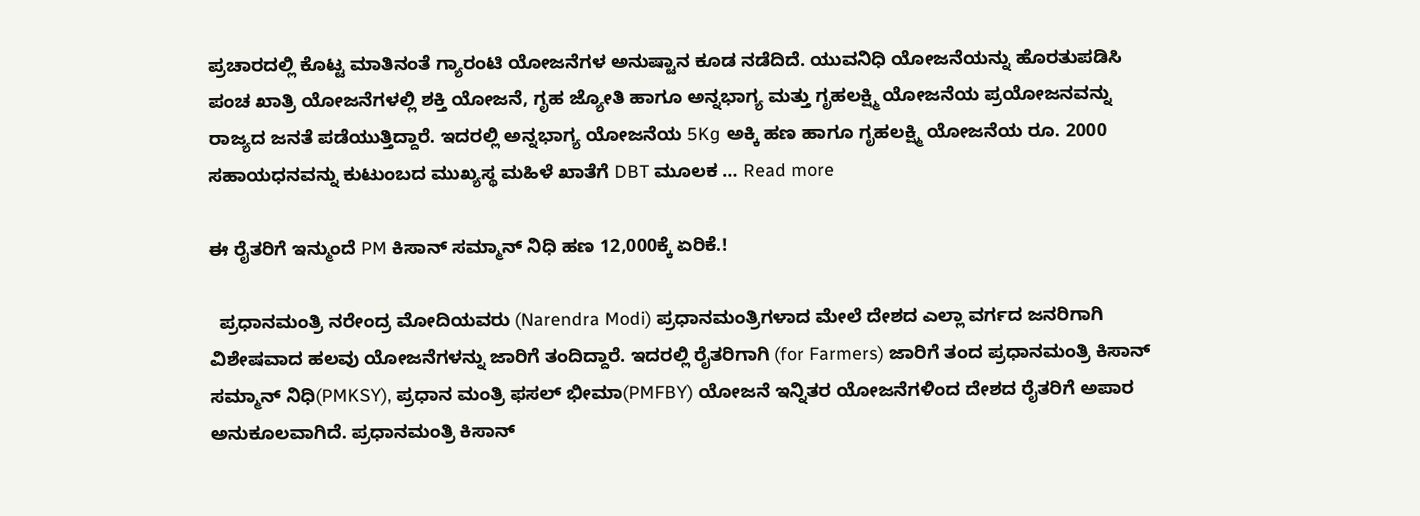ಪ್ರಚಾರದಲ್ಲಿ ಕೊಟ್ಟ ಮಾತಿನಂತೆ ಗ್ಯಾರಂಟಿ ಯೋಜನೆಗಳ ಅನುಷ್ಟಾನ ಕೂಡ ನಡೆದಿದೆ. ಯುವನಿಧಿ ಯೋಜನೆಯನ್ನು ಹೊರತುಪಡಿಸಿ ಪಂಚ ಖಾತ್ರಿ ಯೋಜನೆಗಳಲ್ಲಿ ಶಕ್ತಿ ಯೋಜನೆ, ಗೃಹ ಜ್ಯೋತಿ ಹಾಗೂ ಅನ್ನಭಾಗ್ಯ ಮತ್ತು ಗೃಹಲಕ್ಷ್ಮಿ ಯೋಜನೆಯ ಪ್ರಯೋಜನವನ್ನು ರಾಜ್ಯದ ಜನತೆ ಪಡೆಯುತ್ತಿದ್ದಾರೆ. ಇದರಲ್ಲಿ ಅನ್ನಭಾಗ್ಯ ಯೋಜನೆಯ 5Kg ಅಕ್ಕಿ ಹಣ ಹಾಗೂ ಗೃಹಲಕ್ಷ್ಮಿ ಯೋಜನೆಯ ರೂ. 2000 ಸಹಾಯಧನವನ್ನು ಕುಟುಂಬದ ಮುಖ್ಯಸ್ಥ ಮಹಿಳೆ ಖಾತೆಗೆ DBT ಮೂಲಕ … Read more

ಈ ರೈತರಿಗೆ ಇನ್ಮುಂದೆ PM ಕಿಸಾನ್ ಸಮ್ಮಾನ್ ನಿಧಿ ಹಣ 12,000ಕ್ಕೆ ಏರಿಕೆ.!

  ಪ್ರಧಾನಮಂತ್ರಿ ನರೇಂದ್ರ ಮೋದಿಯವರು (Narendra Modi) ಪ್ರಧಾನಮಂತ್ರಿಗಳಾದ ಮೇಲೆ ದೇಶದ ಎಲ್ಲಾ ವರ್ಗದ ಜನರಿಗಾಗಿ ವಿಶೇಷವಾದ ಹಲವು ಯೋಜನೆಗಳನ್ನು ಜಾರಿಗೆ ತಂದಿದ್ದಾರೆ. ಇದರಲ್ಲಿ ರೈತರಿಗಾಗಿ (for Farmers) ಜಾರಿಗೆ ತಂದ ಪ್ರಧಾನಮಂತ್ರಿ ಕಿಸಾನ್ ಸಮ್ಮಾನ್ ನಿಧಿ(PMKSY), ಪ್ರಧಾನ ಮಂತ್ರಿ ಫಸಲ್ ಭೀಮಾ(PMFBY) ಯೋಜನೆ ಇನ್ನಿತರ ಯೋಜನೆಗಳಿಂದ ದೇಶದ ರೈತರಿಗೆ ಅಪಾರ ಅನುಕೂಲವಾಗಿದೆ. ಪ್ರಧಾನಮಂತ್ರಿ ಕಿಸಾನ್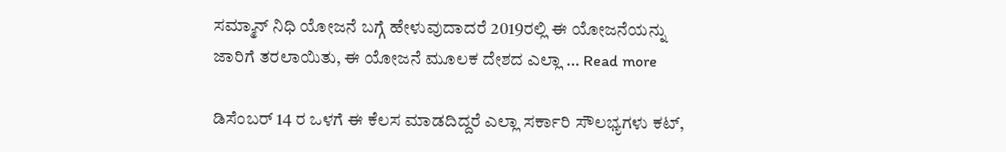ಸಮ್ಮಾನ್ ನಿಧಿ ಯೋಜನೆ ಬಗ್ಗೆ ಹೇಳುವುದಾದರೆ 2019ರಲ್ಲಿ ಈ ಯೋಜನೆಯನ್ನು ಜಾರಿಗೆ ತರಲಾಯಿತು, ಈ ಯೋಜನೆ ಮೂಲಕ ದೇಶದ ಎಲ್ಲಾ … Read more

ಡಿಸೆಂಬರ್ 14 ರ ಒಳಗೆ ಈ ಕೆಲಸ ಮಾಡದಿದ್ದರೆ ಎಲ್ಲಾ ಸರ್ಕಾರಿ ಸೌಲಭ್ಯಗಳು ಕಟ್,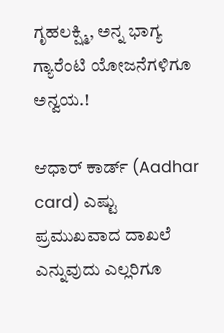ಗೃಹಲಕ್ಷ್ಮಿ, ಅನ್ನ ಭಾಗ್ಯ ಗ್ಯಾರೆಂಟಿ ಯೋಜನೆಗಳಿಗೂ ಅನ್ವಯ.!

ಆಧಾರ್ ಕಾರ್ಡ್ (Aadhar card) ಎಷ್ಟು ಪ್ರಮುಖವಾದ ದಾಖಲೆ ಎನ್ನುವುದು ಎಲ್ಲರಿಗೂ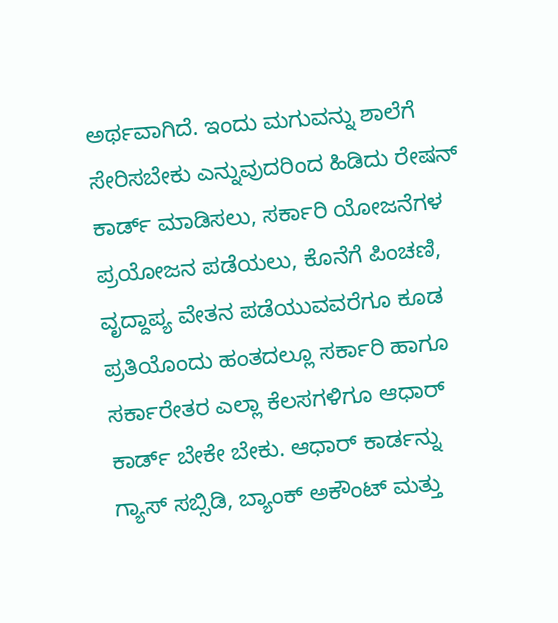ಅರ್ಥವಾಗಿದೆ. ಇಂದು ಮಗುವನ್ನು ಶಾಲೆಗೆ ಸೇರಿಸಬೇಕು ಎನ್ನುವುದರಿಂದ ಹಿಡಿದು ರೇಷನ್ ಕಾರ್ಡ್ ಮಾಡಿಸಲು, ಸರ್ಕಾರಿ ಯೋಜನೆಗಳ ಪ್ರಯೋಜನ ಪಡೆಯಲು, ಕೊನೆಗೆ ಪಿಂಚಣಿ, ವೃದ್ದಾಪ್ಯ ವೇತನ ಪಡೆಯುವವರೆಗೂ ಕೂಡ ಪ್ರತಿಯೊಂದು ಹಂತದಲ್ಲೂ ಸರ್ಕಾರಿ ಹಾಗೂ ಸರ್ಕಾರೇತರ ಎಲ್ಲಾ ಕೆಲಸಗಳಿಗೂ ಆಧಾರ್ ಕಾರ್ಡ್ ಬೇಕೇ ಬೇಕು. ಆಧಾರ್ ಕಾರ್ಡನ್ನು ಗ್ಯಾಸ್ ಸಬ್ಸಿಡಿ, ಬ್ಯಾಂಕ್ ಅಕೌಂಟ್ ಮತ್ತು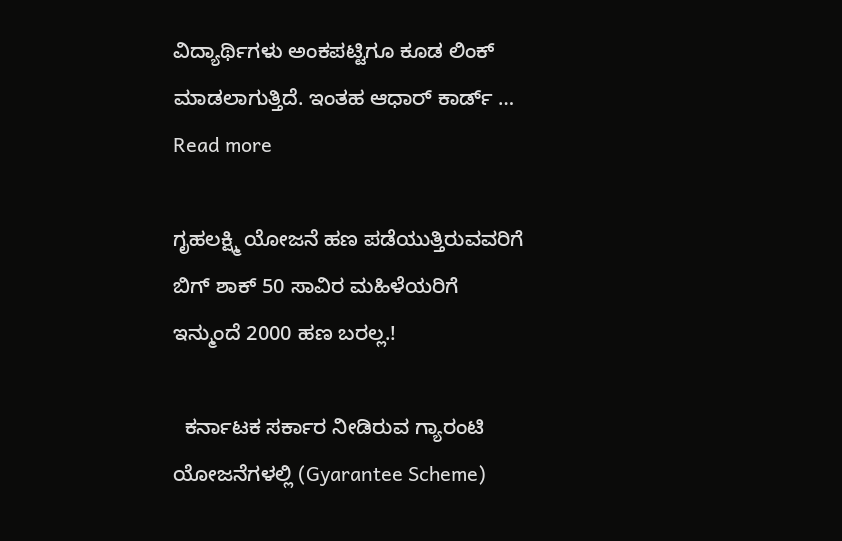ವಿದ್ಯಾರ್ಥಿಗಳು ಅಂಕಪಟ್ಟಿಗೂ ಕೂಡ ಲಿಂಕ್ ಮಾಡಲಾಗುತ್ತಿದೆ. ಇಂತಹ ಆಧಾರ್ ಕಾರ್ಡ್ … Read more

ಗೃಹಲಕ್ಷ್ಮಿ ಯೋಜನೆ ಹಣ ಪಡೆಯುತ್ತಿರುವವರಿಗೆ ಬಿಗ್ ಶಾಕ್ 50 ಸಾವಿರ ಮಹಿಳೆಯರಿಗೆ ಇನ್ಮುಂದೆ 2000 ಹಣ ಬರಲ್ಲ.!

  ಕರ್ನಾಟಕ ಸರ್ಕಾರ ನೀಡಿರುವ ಗ್ಯಾರಂಟಿ ಯೋಜನೆಗಳಲ್ಲಿ (Gyarantee Scheme)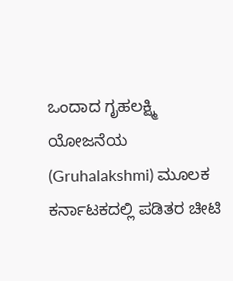ಒಂದಾದ ಗೃಹಲಕ್ಷ್ಮಿ ಯೋಜನೆಯ (Gruhalakshmi) ಮೂಲಕ ಕರ್ನಾಟಕದಲ್ಲಿ ಪಡಿತರ ಚೀಟಿ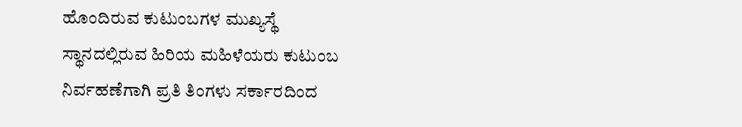ಹೊಂದಿರುವ ಕುಟುಂಬಗಳ ಮುಖ್ಯಸ್ಥೆ ಸ್ಥಾನದಲ್ಲಿರುವ ಹಿರಿಯ ಮಹಿಳೆಯರು ಕುಟುಂಬ ನಿರ್ವಹಣೆಗಾಗಿ ಪ್ರತಿ ತಿಂಗಳು ಸರ್ಕಾರದಿಂದ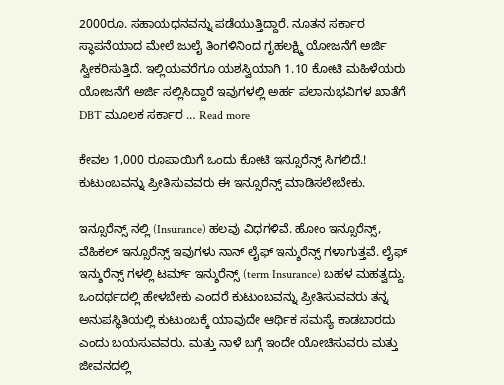2000ರೂ. ಸಹಾಯಧನವನ್ನು ಪಡೆಯುತ್ತಿದ್ದಾರೆ. ನೂತನ ಸರ್ಕಾರ ಸ್ಥಾಪನೆಯಾದ ಮೇಲೆ ಜುಲೈ ತಿಂಗಳಿನಿಂದ ಗೃಹಲಕ್ಷ್ಮಿ ಯೋಜನೆಗೆ ಅರ್ಜಿ ಸ್ವೀಕರಿಸುತ್ತಿದೆ. ಇಲ್ಲಿಯವರೆಗೂ ಯಶಸ್ವಿಯಾಗಿ 1.10 ಕೋಟಿ ಮಹಿಳೆಯರು ಯೋಜನೆಗೆ ಅರ್ಜಿ ಸಲ್ಲಿಸಿದ್ದಾರೆ ಇವುಗಳಲ್ಲಿ ಅರ್ಹ ಪಲಾನುಭವಿಗಳ ಖಾತೆಗೆ DBT ಮೂಲಕ ಸರ್ಕಾರ … Read more

ಕೇವಲ 1,000 ರೂಪಾಯಿಗೆ ಒಂದು ಕೋಟಿ ಇನ್ಸೂರೆನ್ಸ್ ಸಿಗಲಿದೆ.! ಕುಟುಂಬವನ್ನು ಪ್ರೀತಿಸುವವರು ಈ ಇನ್ಸೂರೆನ್ಸ್ ಮಾಡಿಸಲೇಬೇಕು.

ಇನ್ಸೂರೆನ್ಸ್ ನಲ್ಲಿ (Insurance) ಹಲವು ವಿಧಗಳಿವೆ. ಹೋಂ ಇನ್ಸೂರೆನ್ಸ್, ವೆಹಿಕಲ್ ಇನ್ಸೂರೆನ್ಸ್ ಇವುಗಳು ನಾನ್ ಲೈಫ್ ಇನ್ಶುರೆನ್ಸ್ ಗಳಾಗುತ್ತವೆ. ಲೈಫ್ ಇನ್ಶುರೆನ್ಸ್ ಗಳಲ್ಲಿ ಟರ್ಮ್ ಇನ್ಶುರೆನ್ಸ್ (term Insurance) ಬಹಳ ಮಹತ್ವದ್ದು. ಒಂದರ್ಥದಲ್ಲಿ ಹೇಳಬೇಕು ಎಂದರೆ ಕುಟುಂಬವನ್ನು ಪ್ರೀತಿಸುವವರು ತನ್ನ ಅನುಪಸ್ಥಿತಿಯಲ್ಲಿ ಕುಟುಂಬಕ್ಕೆ ಯಾವುದೇ ಆರ್ಥಿಕ ಸಮಸ್ಯೆ ಕಾಡಬಾರದು ಎಂದು ಬಯಸುವವರು. ಮತ್ತು ನಾಳೆ ಬಗ್ಗೆ ಇಂದೇ ಯೋಚಿಸುವರು ಮತ್ತು ಜೀವನದಲ್ಲಿ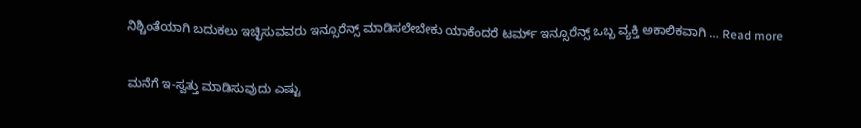ನಿಶ್ಚಿಂತೆಯಾಗಿ ಬದುಕಲು ಇಚ್ಛಿಸುವವರು ಇನ್ಸೂರೆನ್ಸ್ ಮಾಡಿಸಲೇಬೇಕು ಯಾಕೆಂದರೆ ಟರ್ಮ್ ಇನ್ಸೂರೆನ್ಸ್ ಒಬ್ಬ ವ್ಯಕ್ತಿ ಅಕಾಲಿಕವಾಗಿ … Read more

ಮನೆಗೆ ಇ-ಸ್ವತ್ತು ಮಾಡಿಸುವುದು ಎಷ್ಟು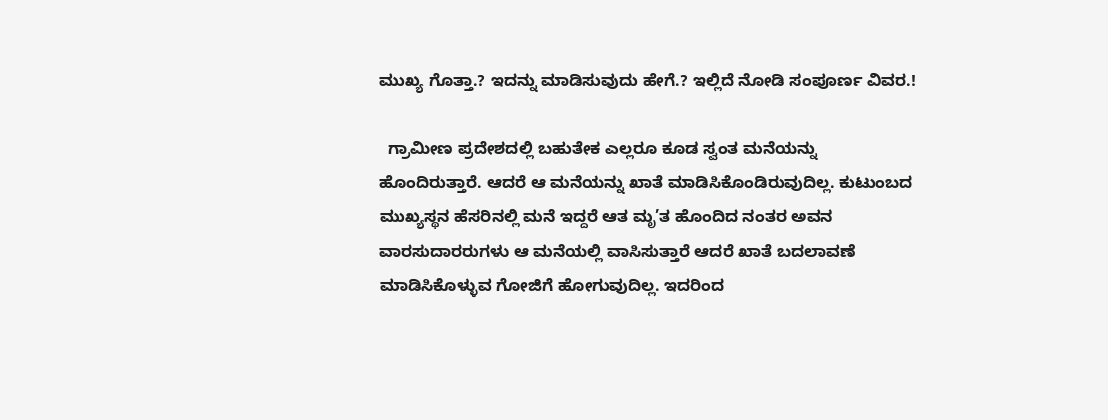ಮುಖ್ಯ ಗೊತ್ತಾ.? ಇದನ್ನು ಮಾಡಿಸುವುದು ಹೇಗೆ.? ಇಲ್ಲಿದೆ ನೋಡಿ ಸಂಪೂರ್ಣ ವಿವರ.!

  ಗ್ರಾಮೀಣ ಪ್ರದೇಶದಲ್ಲಿ ಬಹುತೇಕ ಎಲ್ಲರೂ ಕೂಡ ಸ್ವಂತ ಮನೆಯನ್ನು ಹೊಂದಿರುತ್ತಾರೆ. ಆದರೆ ಆ ಮನೆಯನ್ನು ಖಾತೆ ಮಾಡಿಸಿಕೊಂಡಿರುವುದಿಲ್ಲ. ಕುಟುಂಬದ ಮುಖ್ಯಸ್ಥನ ಹೆಸರಿನಲ್ಲಿ ಮನೆ ಇದ್ದರೆ ಆತ ಮೃ’ತ ಹೊಂದಿದ ನಂತರ ಅವನ ವಾರಸುದಾರರುಗಳು ಆ ಮನೆಯಲ್ಲಿ ವಾಸಿಸುತ್ತಾರೆ ಆದರೆ ಖಾತೆ ಬದಲಾವಣೆ ಮಾಡಿಸಿಕೊಳ್ಳುವ ಗೋಜಿಗೆ ಹೋಗುವುದಿಲ್ಲ. ಇದರಿಂದ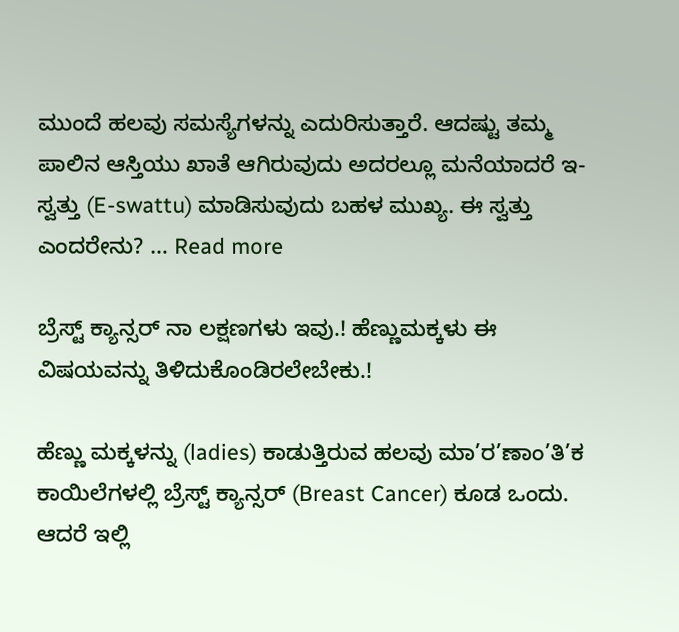ಮುಂದೆ ಹಲವು ಸಮಸ್ಯೆಗಳನ್ನು ಎದುರಿಸುತ್ತಾರೆ. ಆದಷ್ಟು ತಮ್ಮ ಪಾಲಿನ ಆಸ್ತಿಯು ಖಾತೆ ಆಗಿರುವುದು ಅದರಲ್ಲೂ ಮನೆಯಾದರೆ ಇ-ಸ್ವತ್ತು (E-swattu) ಮಾಡಿಸುವುದು ಬಹಳ ಮುಖ್ಯ. ಈ ಸ್ವತ್ತು ಎಂದರೇನು? … Read more

ಬ್ರೆಸ್ಟ್ ಕ್ಯಾನ್ಸರ್ ನಾ ಲಕ್ಷಣಗಳು ಇವು.! ಹೆಣ್ಣುಮಕ್ಕಳು ಈ ವಿಷಯವನ್ನು ತಿಳಿದುಕೊಂಡಿರಲೇಬೇಕು.!

ಹೆಣ್ಣು ಮಕ್ಕಳನ್ನು (ladies) ಕಾಡುತ್ತಿರುವ ಹಲವು ಮಾ’ರ’ಣಾಂ’ತಿ’ಕ ಕಾಯಿಲೆಗಳಲ್ಲಿ ಬ್ರೆಸ್ಟ್ ಕ್ಯಾನ್ಸರ್ (Breast Cancer) ಕೂಡ ಒಂದು. ಆದರೆ ಇಲ್ಲಿ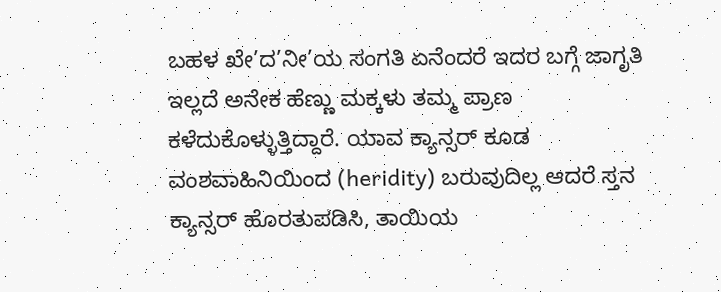ಬಹಳ ಖೇ’ದ’ನೀ’ಯ ಸಂಗತಿ ಏನೆಂದರೆ ಇದರ ಬಗ್ಗೆ ಜಾಗೃತಿ ಇಲ್ಲದೆ ಅನೇಕ ಹೆಣ್ಣು ಮಕ್ಕಳು ತಮ್ಮ ಪ್ರಾಣ ಕಳೆದುಕೊಳ್ಳುತ್ತಿದ್ದಾರೆ. ಯಾವ ಕ್ಯಾನ್ಸರ್ ಕೂಡ ವಂಶವಾಹಿನಿಯಿಂದ (heridity) ಬರುವುದಿಲ್ಲ ಆದರೆ ಸ್ತನ ಕ್ಯಾನ್ಸರ್ ಹೊರತುಪಡಿಸಿ, ತಾಯಿಯ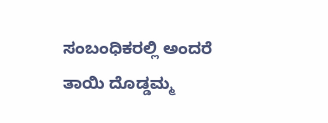ಸಂಬಂಧಿಕರಲ್ಲಿ ಅಂದರೆ ತಾಯಿ ದೊಡ್ಡಮ್ಮ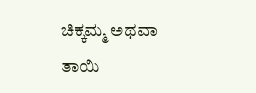ಚಿಕ್ಕಮ್ಮ ಅಥವಾ ತಾಯಿ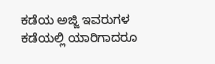ಕಡೆಯ ಅಜ್ಜಿ ಇವರುಗಳ ಕಡೆಯಲ್ಲಿ ಯಾರಿಗಾದರೂ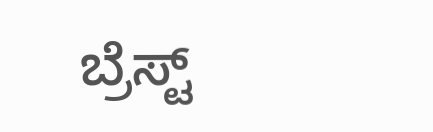ಬ್ರೆಸ್ಟ್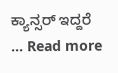ಕ್ಯಾನ್ಸರ್ ಇದ್ದರೆ … Read more